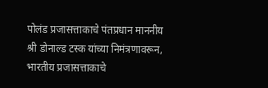पोलंड प्रजासत्ताकाचे पंतप्रधान माननीय श्री डोनाल्ड टस्क यांच्या निमंत्रणावरून, भारतीय प्रजासत्ताकाचे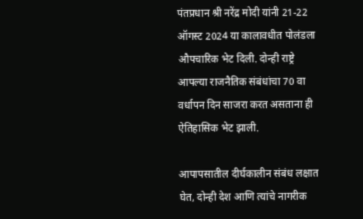पंतप्रधान श्री नरेंद्र मोदी यांनी 21-22 ऑगस्ट 2024 या कालावधीत पोलंडला औपचारिक भेट दिली. दोन्ही राष्ट्रे आपल्या राजनैतिक संबंधांचा 70 वा वर्धापन दिन साजरा करत असताना ही ऐतिहासिक भेट झाली.

आपापसातील दीर्घकालीन संबंध लक्षात घेत, दोन्ही देश आणि त्यांचे नागरीक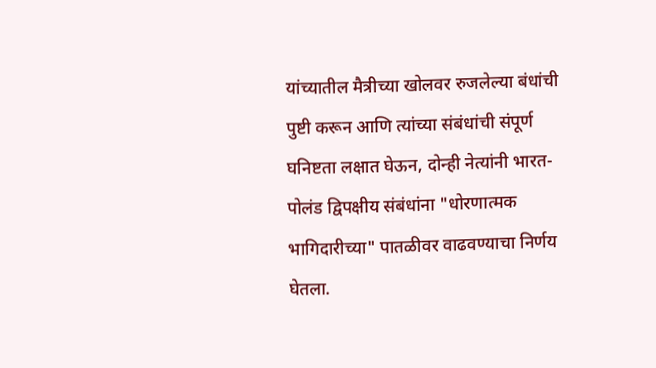यांच्यातील मैत्रीच्या खोलवर रुजलेल्या बंधांची पुष्टी करून आणि त्यांच्या संबंधांची संपूर्ण घनिष्टता लक्षात घेऊन, दोन्ही नेत्यांनी भारत-पोलंड द्विपक्षीय संबंधांना "धोरणात्मक भागिदारीच्या" पातळीवर वाढवण्याचा निर्णय घेतला.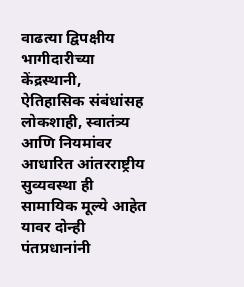वाढत्या द्विपक्षीय भागीदारीच्या केंद्रस्थानी, ऐतिहासिक संबंधांसह लोकशाही, स्वातंत्र्य आणि नियमांवर आधारित आंतरराष्ट्रीय सुव्यवस्था ही सामायिक मूल्ये आहेत यावर दोन्ही पंतप्रधानांनी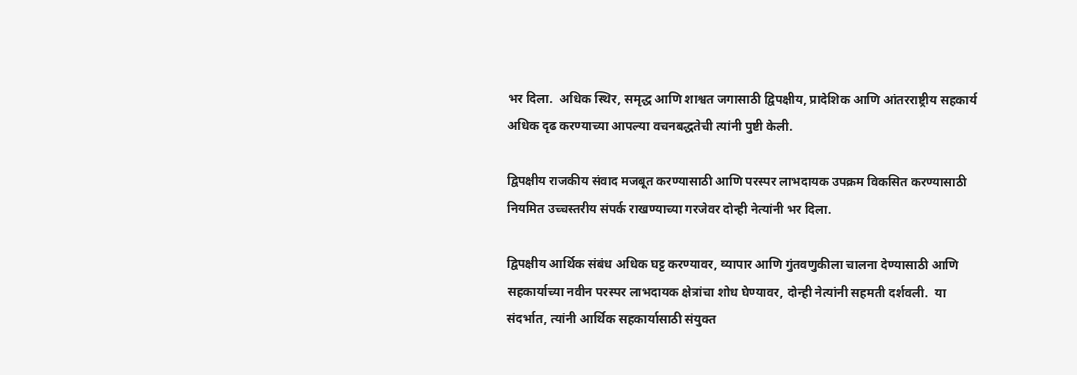भर दिला.  अधिक स्थिर, समृद्ध आणि शाश्वत जगासाठी द्विपक्षीय, प्रादेशिक आणि आंतरराष्ट्रीय सहकार्य अधिक दृढ करण्याच्या आपल्या वचनबद्धतेची त्यांनी पुष्टी केली.

द्विपक्षीय राजकीय संवाद मजबूत करण्यासाठी आणि परस्पर लाभदायक उपक्रम विकसित करण्यासाठी नियमित उच्चस्तरीय संपर्क राखण्याच्या गरजेवर दोन्ही नेत्यांनी भर दिला.

द्विपक्षीय आर्थिक संबंध अधिक घट्ट करण्यावर, व्यापार आणि गुंतवणुकीला चालना देण्यासाठी आणि सहकार्याच्या नवीन परस्पर लाभदायक क्षेत्रांचा शोध घेण्यावर, दोन्ही नेत्यांनी सहमती दर्शवली.  या संदर्भात, त्यांनी आर्थिक सहकार्यासाठी संयुक्त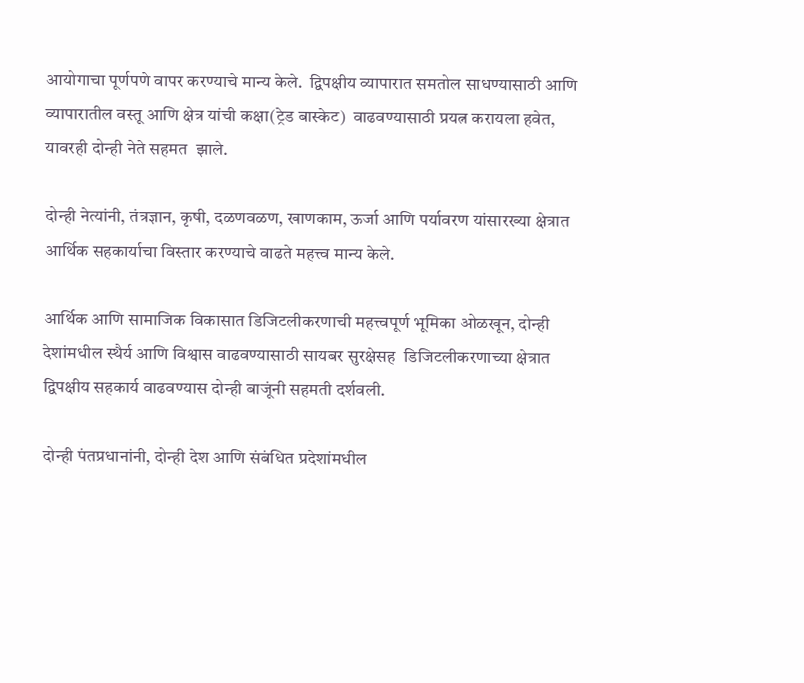आयोगाचा पूर्णपणे वापर करण्याचे मान्य केले.  द्विपक्षीय व्यापारात समतोल साधण्यासाठी आणि  व्यापारातील वस्तू आणि क्षेत्र यांची कक्षा(ट्रेड बास्केट)  वाढवण्यासाठी प्रयत्न करायला हवेत, यावरही दोन्ही नेते सहमत  झाले.

दोन्ही नेत्यांनी, तंत्रज्ञान, कृषी, दळणवळण, खाणकाम, ऊर्जा आणि पर्यावरण यांसारख्या क्षेत्रात आर्थिक सहकार्याचा विस्तार करण्याचे वाढते महत्त्व मान्य केले.

आर्थिक आणि सामाजिक विकासात डिजिटलीकरणाची महत्त्वपूर्ण भूमिका ओळखून, दोन्ही देशांमधील स्थैर्य आणि विश्वास वाढवण्यासाठी सायबर सुरक्षेसह  डिजिटलीकरणाच्या क्षेत्रात द्विपक्षीय सहकार्य वाढवण्यास दोन्ही बाजूंनी सहमती दर्शवली.

दोन्ही पंतप्रधानांनी, दोन्ही देश आणि संबंधित प्रदेशांमधील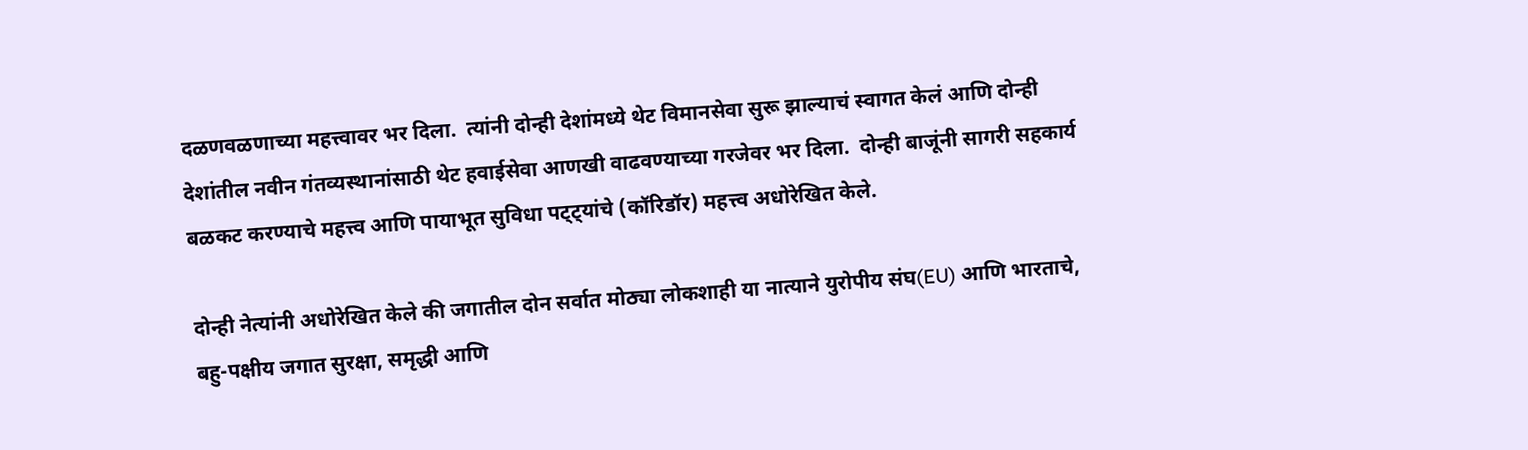दळणवळणाच्या महत्त्वावर भर दिला.  त्यांनी दोन्ही देशांमध्ये थेट विमानसेवा सुरू झाल्याचं स्वागत केलं आणि दोन्ही देशांतील नवीन गंतव्यस्थानांसाठी थेट हवाईसेवा आणखी वाढवण्याच्या गरजेवर भर दिला.  दोन्ही बाजूंनी सागरी सहकार्य बळकट करण्याचे महत्त्व आणि पायाभूत सुविधा पट्ट्यांचे (कॉरिडॉर) महत्त्व अधोरेखित केले.

दोन्ही नेत्यांनी अधोरेखित केले की जगातील दोन सर्वात मोठ्या लोकशाही या नात्याने युरोपीय संघ(EU) आणि भारताचे, बहु-पक्षीय जगात सुरक्षा, समृद्धी आणि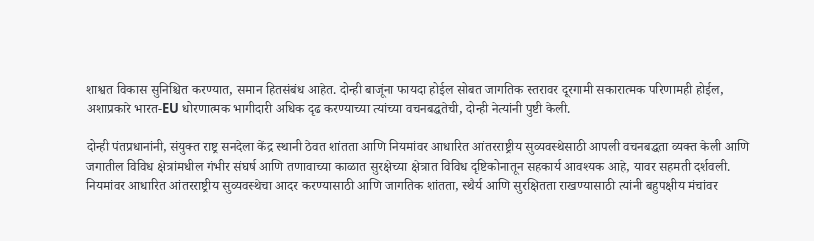शाश्वत विकास सुनिश्चित करण्यात, समान हितसंबंध आहेत. दोन्ही बाजूंना फायदा होईल सोबत जागतिक स्तरावर दूरगामी सकारात्मक परिणामही होईल, अशाप्रकारे भारत-EU धोरणात्मक भागीदारी अधिक दृढ करण्याच्या त्यांच्या वचनबद्धतेची, दोन्ही नेत्यांनी पुष्टी केली.

दोन्ही पंतप्रधानांनी, संयुक्त राष्ट्र सनदेला केंद्र स्थानी ठेवत शांतता आणि नियमांवर आधारित आंतरराष्ट्रीय सुव्यवस्थेसाठी आपली वचनबद्धता व्यक्त केली आणि  जगातील विविध क्षेत्रांमधील गंभीर संघर्ष आणि तणावाच्या काळात सुरक्षेच्या क्षेत्रात विविध दृष्टिकोनातून सहकार्य आवश्यक आहे, यावर सहमती दर्शवली.  नियमांवर आधारित आंतरराष्ट्रीय सुव्यवस्थेचा आदर करण्यासाठी आणि जागतिक शांतता, स्थैर्य आणि सुरक्षितता राखण्यासाठी त्यांनी बहुपक्षीय मंचांवर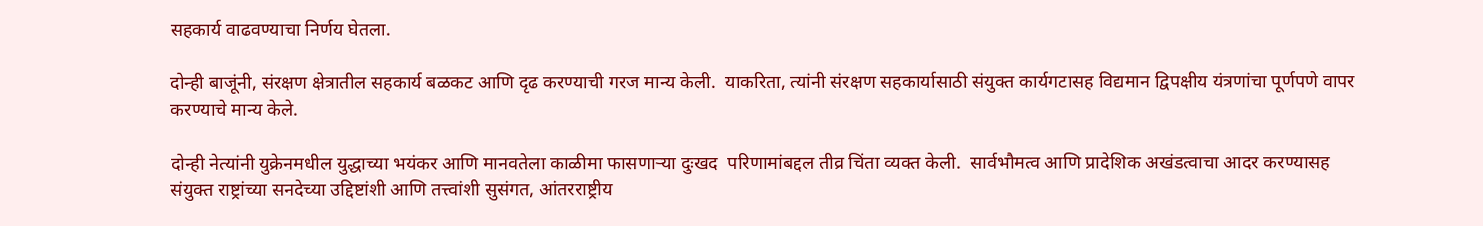सहकार्य वाढवण्याचा निर्णय घेतला.

दोन्ही बाजूंनी, संरक्षण क्षेत्रातील सहकार्य बळकट आणि दृढ करण्याची गरज मान्य केली.  याकरिता, त्यांनी संरक्षण सहकार्यासाठी संयुक्त कार्यगटासह विद्यमान द्विपक्षीय यंत्रणांचा पूर्णपणे वापर करण्याचे मान्य केले.

दोन्ही नेत्यांनी युक्रेनमधील युद्धाच्या भयंकर आणि मानवतेला काळीमा फासणाऱ्या दुःखद  परिणामांबद्दल तीव्र चिंता व्यक्त केली.  सार्वभौमत्व आणि प्रादेशिक अखंडत्वाचा आदर करण्यासह संयुक्त राष्ट्रांच्या सनदेच्या उद्दिष्टांशी आणि तत्त्वांशी सुसंगत, आंतरराष्ट्रीय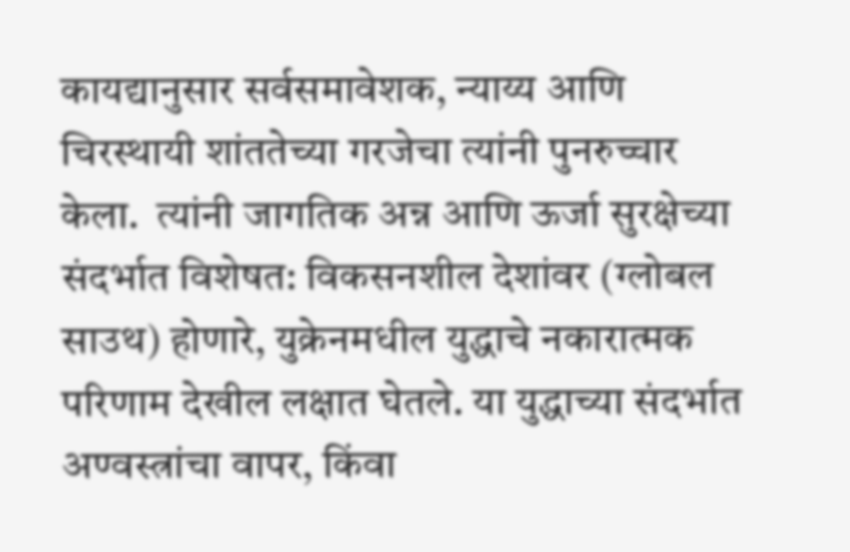कायद्यानुसार सर्वसमावेशक, न्याय्य आणि चिरस्थायी शांततेच्या गरजेचा त्यांनी पुनरुच्चार केला.  त्यांनी जागतिक अन्न आणि ऊर्जा सुरक्षेच्या संदर्भात विशेषत: विकसनशील देशांवर (ग्लोबल साउथ) होणारे, युक्रेनमधील युद्धाचे नकारात्मक परिणाम देखील लक्षात घेतले. या युद्धाच्या संदर्भात अण्वस्त्रांचा वापर, किंवा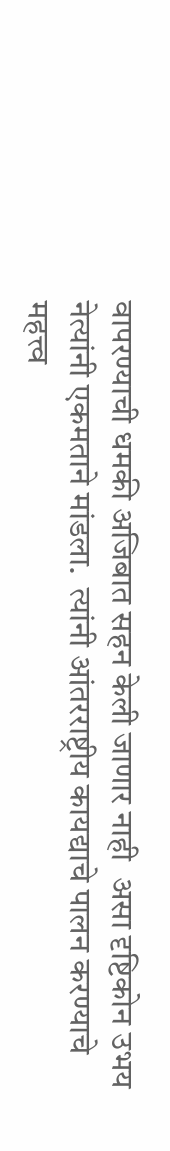वापरण्याची धमकी अजिबात सहन केली जाणार नाही  असा दृष्टिकोन उभय नेत्यांनी एकमताने मांडला.  त्यांनी आंतरराष्ट्रीय कायद्याचे पालन करण्याचे महत्त्व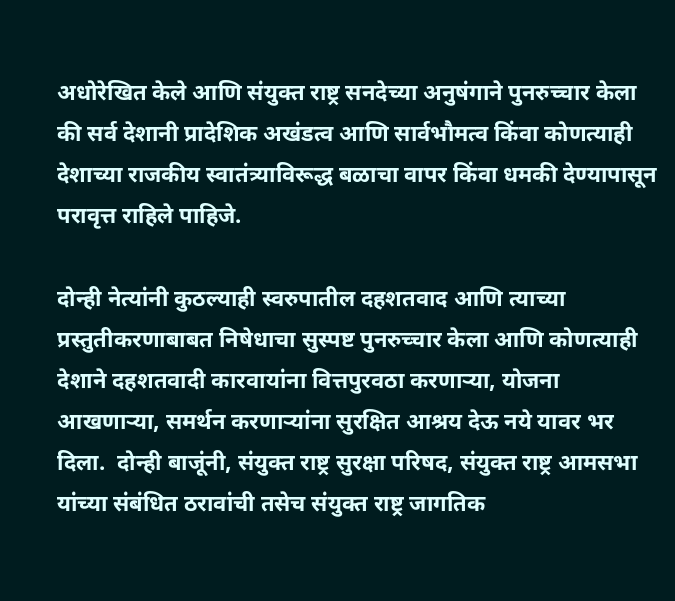अधोरेखित केले आणि संयुक्त राष्ट्र सनदेच्या अनुषंगाने पुनरुच्चार केला की सर्व देशानी प्रादेशिक अखंडत्व आणि सार्वभौमत्व किंवा कोणत्याही देशाच्या राजकीय स्वातंत्र्याविरूद्ध बळाचा वापर किंवा धमकी देण्यापासून परावृत्त राहिले पाहिजे.

दोन्ही नेत्यांनी कुठल्याही स्वरुपातील दहशतवाद आणि त्याच्या प्रस्तुतीकरणाबाबत निषेधाचा सुस्पष्ट पुनरुच्चार केला आणि कोणत्याही देशाने दहशतवादी कारवायांना वित्तपुरवठा करणाऱ्या, योजना आखणाऱ्या, समर्थन करणाऱ्यांना सुरक्षित आश्रय देऊ नये यावर भर दिला.  दोन्ही बाजूंनी, संयुक्त राष्ट्र सुरक्षा परिषद, संयुक्त राष्ट्र आमसभा यांच्या संबंधित ठरावांची तसेच संयुक्त राष्ट्र जागतिक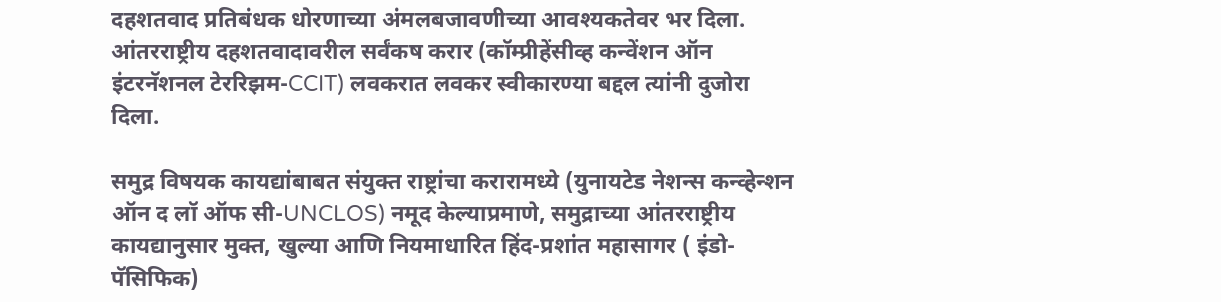दहशतवाद प्रतिबंधक धोरणाच्या अंमलबजावणीच्या आवश्यकतेवर भर दिला.  आंतरराष्ट्रीय दहशतवादावरील सर्वंकष करार (कॉम्प्रीहेंसीव्ह कन्वेंशन ऑन इंटरनॅशनल टेररिझम-CCIT) लवकरात लवकर स्वीकारण्या बद्दल त्यांनी दुजोरा दिला.

समुद्र विषयक कायद्यांबाबत संयुक्त राष्ट्रांचा करारामध्ये (युनायटेड नेशन्स कन्व्हेन्शन ऑन द लॉ ऑफ सी-UNCLOS) नमूद केल्याप्रमाणे, समुद्राच्या आंतरराष्ट्रीय कायद्यानुसार मुक्त, खुल्या आणि नियमाधारित हिंद-प्रशांत महासागर ( इंडो-पॅसिफिक)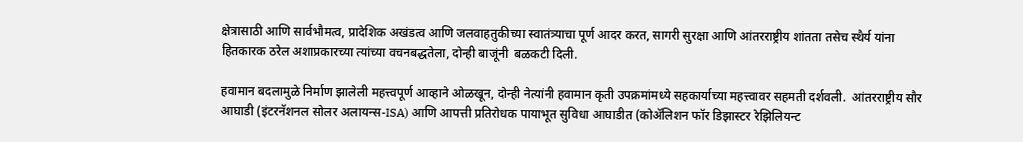क्षेत्रासाठी आणि सार्वभौमत्व, प्रादेशिक अखंडत्व आणि जलवाहतुकीच्या स्वातंत्र्याचा पूर्ण आदर करत, सागरी सुरक्षा आणि आंतरराष्ट्रीय शांतता तसेच स्थैर्य यांना हितकारक ठरेल अशाप्रकारच्या त्यांच्या वचनबद्धतेला, दोन्ही बाजूंनी  बळकटी दिली.

हवामान बदलामुळे निर्माण झालेली महत्त्वपूर्ण आव्हाने ओळखून, दोन्ही नेत्यांनी हवामान कृती उपक्रमांमध्ये सहकार्याच्या महत्त्वावर सहमती दर्शवली.  आंतरराष्ट्रीय सौर आघाडी (इंटरनॅशनल सोलर अलायन्स-ISA) आणि आपत्ती प्रतिरोधक पायाभूत सुविधा आघाडीत (कोॲलिशन फॉर डिझास्टर रेझिलियन्ट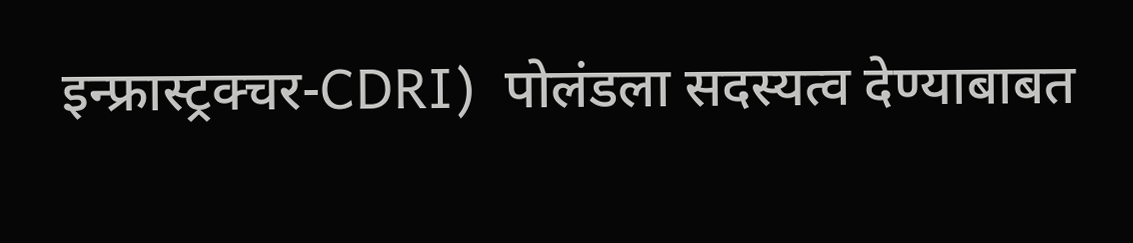इन्फ्रास्ट्रक्चर-CDRI)  पोलंडला सदस्यत्व देण्याबाबत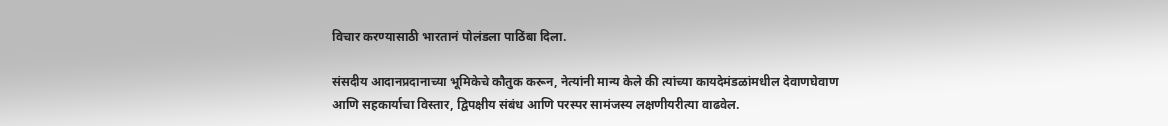विचार करण्यासाठी भारतानं पोलंडला पाठिंबा दिला.

संसदीय आदानप्रदानाच्या भूमिकेचे कौतुक करून, नेत्यांनी मान्य केले की त्यांच्या कायदेमंडळांमधील देवाणघेवाण आणि सहकार्याचा विस्तार, द्विपक्षीय संबंध आणि परस्पर सामंजस्य लक्षणीयरीत्या वाढवेल.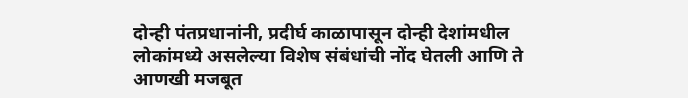दोन्ही पंतप्रधानांनी, प्रदीर्घ काळापासून दोन्ही देशांमधील लोकांमध्ये असलेल्या विशेष संबंधांची नोंद घेतली आणि ते आणखी मजबूत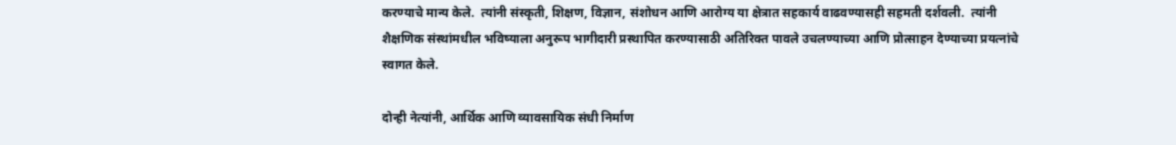करण्याचे मान्य केले.  त्यांनी संस्कृती, शिक्षण, विज्ञान, संशोधन आणि आरोग्य या क्षेत्रात सहकार्य वाढवण्यासही सहमती दर्शवली.  त्यांनी शैक्षणिक संस्थांमधील भविष्याला अनुरूप भागीदारी प्रस्थापित करण्यासाठी अतिरिक्त पावले उचलण्याच्या आणि प्रोत्साहन देण्याच्या प्रयत्नांचे स्वागत केले.

दोन्ही नेत्यांनी, आर्थिक आणि व्यावसायिक संधी निर्माण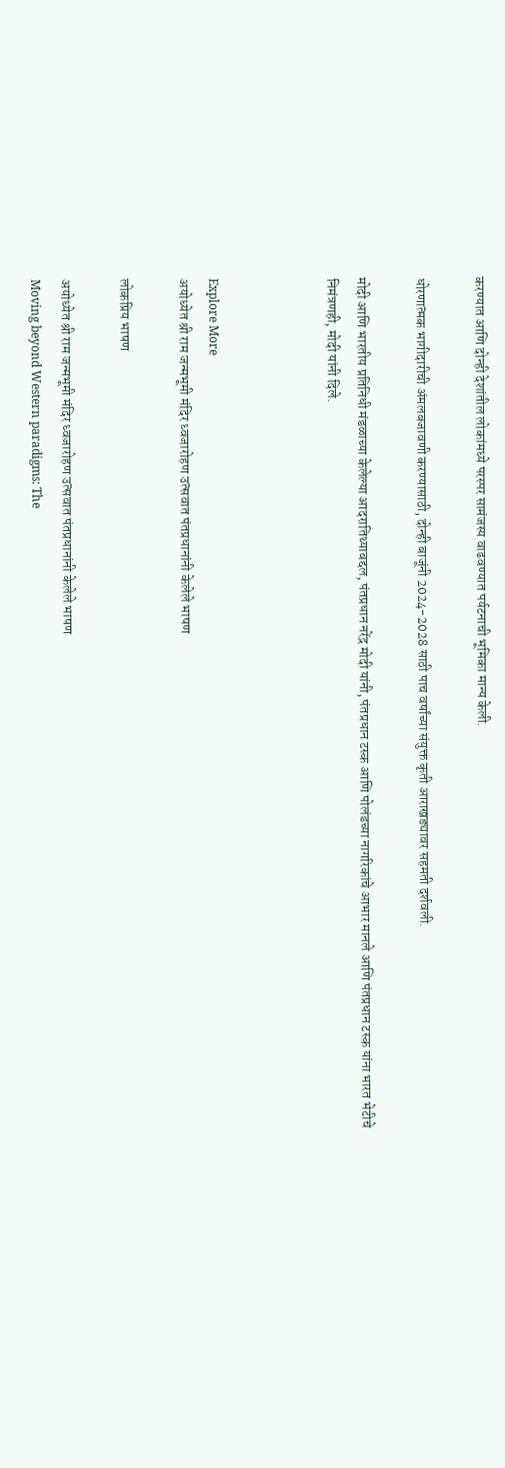करण्यात आणि दोन्ही देशांतील लोकांमध्ये परस्पर सामंजस्य वाढवण्यात पर्यटनाची भूमिका मान्य केली.

धोरणात्मक भागीदारीची अंमलबजावणी करण्यासाठी, दोन्ही बाजूंनी 2024-2028 साठी पाच वर्षांच्या संयुक्त कृती आराखड्यावर सहमती दर्शवली.

मोदी आणि भारतीय प्रतिनिधी मंडळाच्या केलेल्या आदरातिथ्याबद्दल, पंतप्रधान नरेंद्र मोदी यांनी, पंतप्रधान टस्क आणि पोलंडच्या नागरिकांचे आभार मानले आणि पंतप्रधान टस्क यांना भारत भेटीचे निमंत्रणही, मोदी यांनी दिले.



Explore More
अयोध्येत श्री राम जन्मभूमी मंदिर ध्वजारोहण उत्सवात पंतप्रधानांनी केलेले भाषण

लोकप्रिय भाषण

अयोध्येत श्री राम जन्मभूमी मंदिर ध्वजारोहण उत्सवात पंतप्रधानांनी केलेले भाषण
Moving beyond Western paradigms: The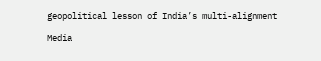geopolitical lesson of India’s multi-alignment

Media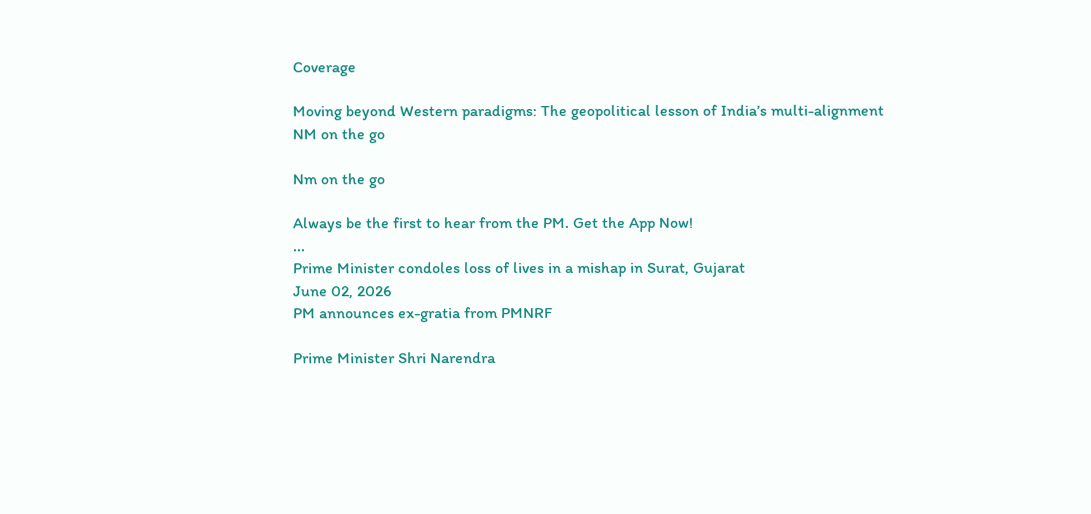Coverage

Moving beyond Western paradigms: The geopolitical lesson of India’s multi-alignment
NM on the go

Nm on the go

Always be the first to hear from the PM. Get the App Now!
...
Prime Minister condoles loss of lives in a mishap in Surat, Gujarat
June 02, 2026
PM announces ex-gratia from PMNRF

Prime Minister Shri Narendra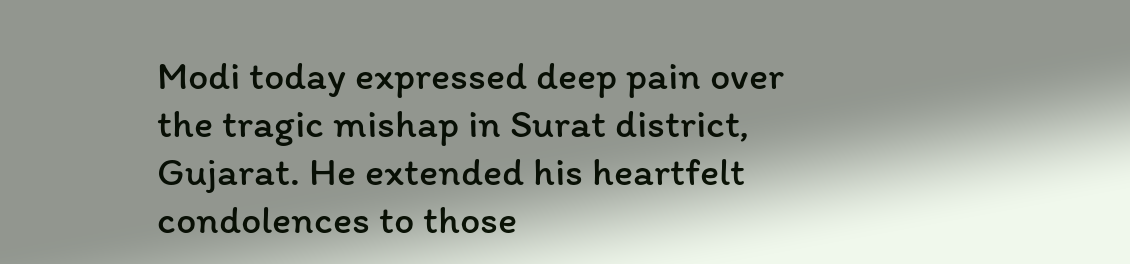Modi today expressed deep pain over the tragic mishap in Surat district, Gujarat. He extended his heartfelt condolences to those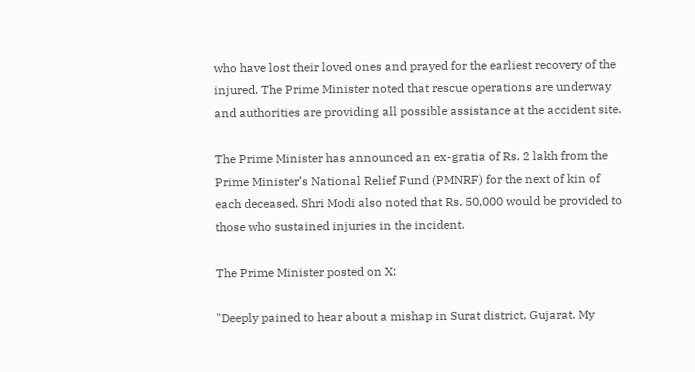who have lost their loved ones and prayed for the earliest recovery of the injured. The Prime Minister noted that rescue operations are underway and authorities are providing all possible assistance at the accident site.

The Prime Minister has announced an ex-gratia of Rs. 2 lakh from the Prime Minister’s National Relief Fund (PMNRF) for the next of kin of each deceased. Shri Modi also noted that Rs. 50,000 would be provided to those who sustained injuries in the incident.

The Prime Minister posted on X:

"Deeply pained to hear about a mishap in Surat district, Gujarat. My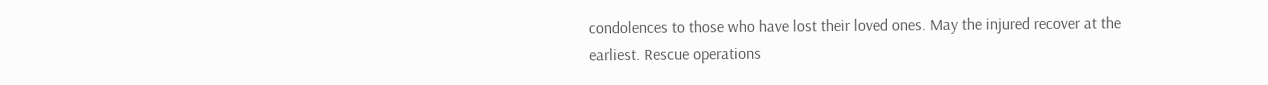condolences to those who have lost their loved ones. May the injured recover at the earliest. Rescue operations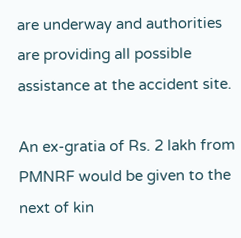are underway and authorities are providing all possible assistance at the accident site.

An ex-gratia of Rs. 2 lakh from PMNRF would be given to the next of kin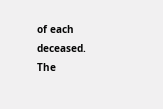of each deceased. The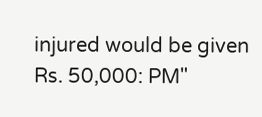injured would be given Rs. 50,000: PM"